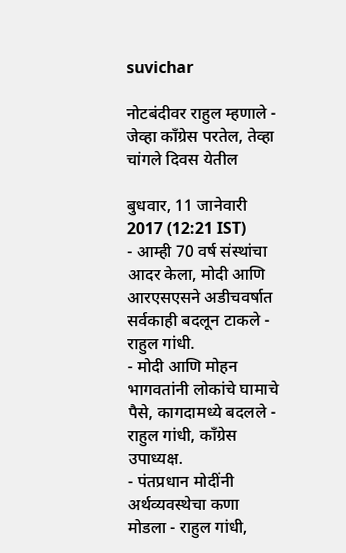suvichar

नोटबंदीवर राहुल म्हणाले - जेव्हा काँग्रेस परतेल, तेव्हा चांगले दिवस येतील

बुधवार, 11 जानेवारी 2017 (12:21 IST)
- आम्ही 70 वर्ष संस्थांचा आदर केला, मोदी आणि आरएसएसने अडीचवर्षात सर्वकाही बदलून टाकले - राहुल गांधी.
- मोदी आणि मोहन भागवतांनी लोकांचे घामाचे पैसे, कागदामध्ये बदलले - राहुल गांधी, काँग्रेस उपाध्यक्ष.
- पंतप्रधान मोदींनी अर्थव्यवस्थेचा कणा मोडला - राहुल गांधी,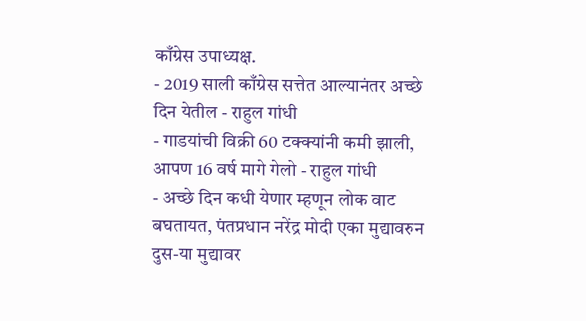काँग्रेस उपाध्यक्ष.
- 2019 साली काँग्रेस सत्तेत आल्यानंतर अच्छे दिन येतील - राहुल गांधी
- गाडयांची विक्री 60 टक्क्यांनी कमी झाली, आपण 16 वर्ष मागे गेलो - राहुल गांधी
- अच्छे दिन कधी येणार म्हणून लोक वाट बघतायत, पंतप्रधान नरेंद्र मोदी एका मुद्यावरुन दुस-या मुद्यावर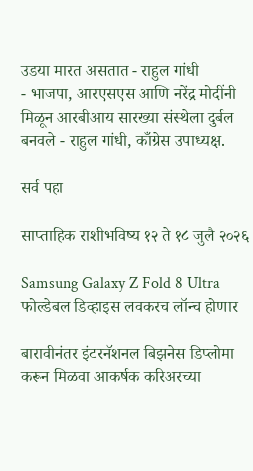उडया मारत असतात - राहुल गांधी
- भाजपा, आरएसएस आणि नरेंद्र मोदींनी मिळून आरबीआय सारख्या संस्थेला दुर्बल बनवले - राहुल गांधी, काँग्रेस उपाध्यक्ष.

सर्व पहा

साप्ताहिक राशीभविष्य १२ ते १८ जुलै २०२६

Samsung Galaxy Z Fold 8 Ultra फोल्डेबल डिव्हाइस लवकरच लॉन्च होणार

बारावीनंतर इंटरनॅशनल बिझनेस डिप्लोमा करून मिळवा आकर्षक करिअरच्या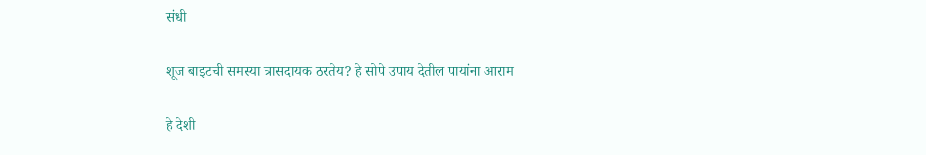संधी

शूज बाइटची समस्या त्रासदायक ठरतेय? हे सोपे उपाय देतील पायांना आराम

हे देशी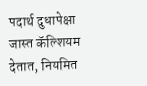पदार्थ दुधापेक्षा जास्त कॅल्शियम देतात, नियमित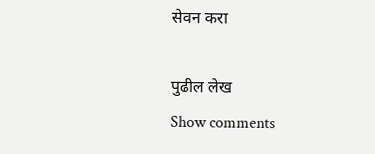सेवन करा

पुढील लेख
Show comments